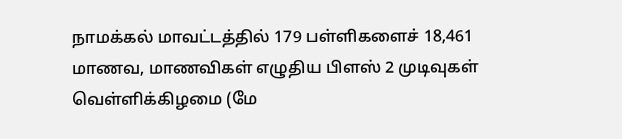நாமக்கல் மாவட்டத்தில் 179 பள்ளிகளைச் 18,461 மாணவ, மாணவிகள் எழுதிய பிளஸ் 2 முடிவுகள் வெள்ளிக்கிழமை (மே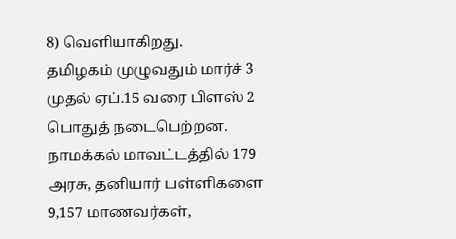8) வெளியாகிறது.
தமிழகம் முழுவதும் மார்ச் 3 முதல் ஏப்.15 வரை பிளஸ் 2 பொதுத் நடைபெற்றன. நாமக்கல் மாவட்டத்தில் 179 அரசு, தனியார் பள்ளிகளை 9,157 மாணவர்கள்,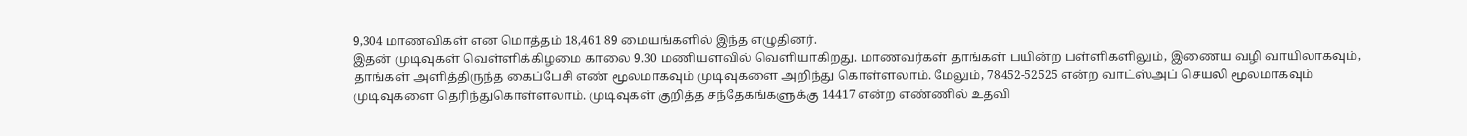9,304 மாணவிகள் என மொத்தம் 18,461 89 மையங்களில் இந்த எழுதினர்.
இதன் முடிவுகள் வெள்ளிக்கிழமை காலை 9.30 மணியளவில் வெளியாகிறது. மாணவர்கள் தாங்கள் பயின்ற பள்ளிகளிலும், இணைய வழி வாயிலாகவும், தாங்கள் அளித்திருந்த கைப்பேசி எண் மூலமாகவும் முடிவுகளை அறிந்து கொள்ளலாம். மேலும், 78452-52525 என்ற வாட்ஸ்அப் செயலி மூலமாகவும் முடிவுகளை தெரிந்துகொள்ளலாம். முடிவுகள் குறித்த சந்தேகங்களுக்கு 14417 என்ற எண்ணில் உதவி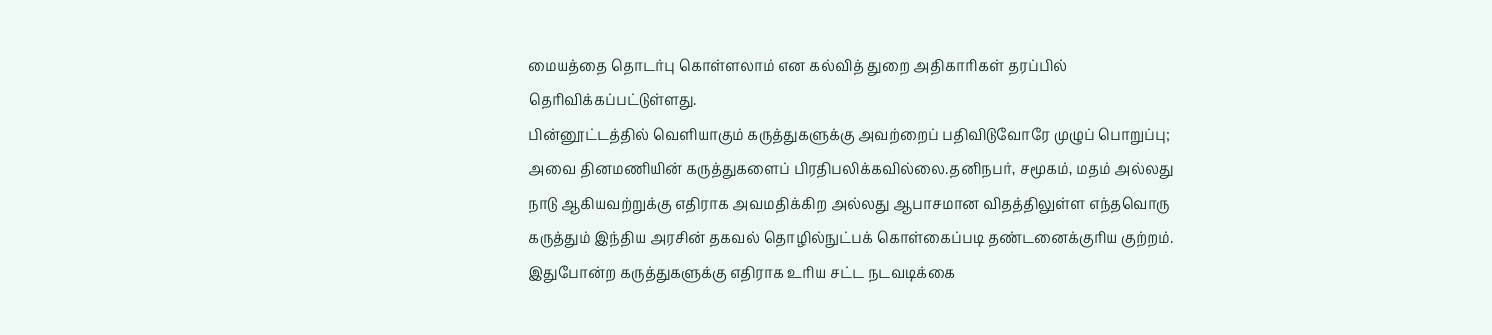மையத்தை தொடர்பு கொள்ளலாம் என கல்வித் துறை அதிகாரிகள் தரப்பில் தெரிவிக்கப்பட்டுள்ளது.
பின்னூட்டத்தில் வெளியாகும் கருத்துகளுக்கு அவற்றைப் பதிவிடுவோரே முழுப் பொறுப்பு; அவை தினமணியின் கருத்துகளைப் பிரதிபலிக்கவில்லை.தனிநபர், சமூகம், மதம் அல்லது நாடு ஆகியவற்றுக்கு எதிராக அவமதிக்கிற அல்லது ஆபாசமான விதத்திலுள்ள எந்தவொரு கருத்தும் இந்திய அரசின் தகவல் தொழில்நுட்பக் கொள்கைப்படி தண்டனைக்குரிய குற்றம். இதுபோன்ற கருத்துகளுக்கு எதிராக உரிய சட்ட நடவடிக்கை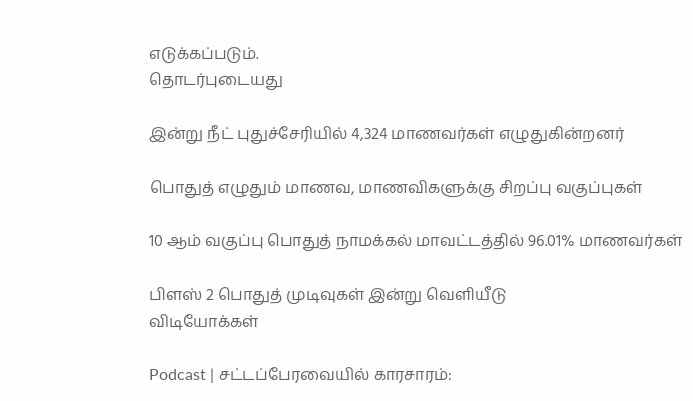எடுக்கப்படும்.
தொடர்புடையது

இன்று நீட் புதுச்சேரியில் 4,324 மாணவர்கள் எழுதுகின்றனர்

பொதுத் எழுதும் மாணவ, மாணவிகளுக்கு சிறப்பு வகுப்புகள்

10 ஆம் வகுப்பு பொதுத் நாமக்கல் மாவட்டத்தில் 96.01% மாணவர்கள்

பிளஸ் 2 பொதுத் முடிவுகள் இன்று வெளியீடு
விடியோக்கள்

Podcast | சட்டப்பேரவையில் காரசாரம்: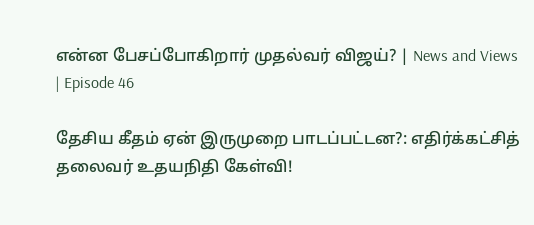என்ன பேசப்போகிறார் முதல்வர் விஜய்? | News and Views | Episode 46

தேசிய கீதம் ஏன் இருமுறை பாடப்பட்டன?: எதிர்க்கட்சித் தலைவர் உதயநிதி கேள்வி!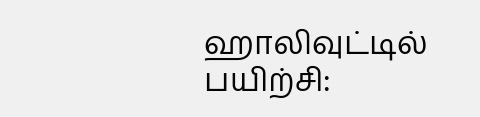ஹாலிவுட்டில் பயிற்சி: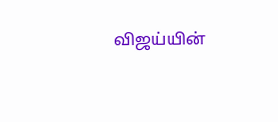விஜய்யின்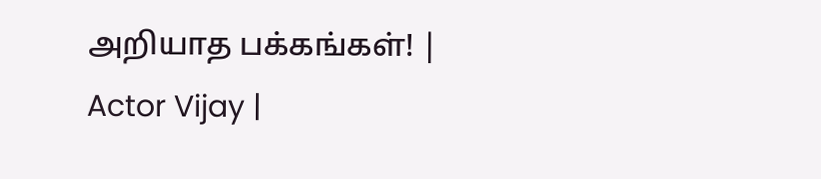அறியாத பக்கங்கள்! | Actor Vijay |